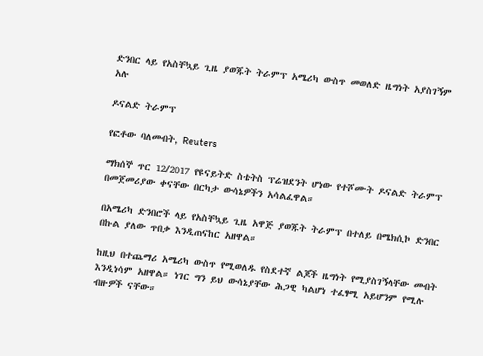ድንበር ላይ የአስቸኳይ ጊዜ ያወጁት ትራምፕ አሜሪካ ውስጥ መወለድ ዜግነት አያስገኝም አሉ

ዶናልድ ትራምፕ

የፎቶው ባለመብት, Reuters

ማክሰኞ ጥር 12/2017 የዩናይትድ ስቴትስ ፕሬዝደንት ሆነው የተሾሙት ዶናልድ ትራምፕ በመጀመሪያው ቀናቸው በርካታ ውሳኔዎችን አሳልፈዋል።

በአሜሪካ ድንበሮች ላይ የአስቸኳይ ጊዜ አዋጅ ያወጁት ትራምፕ በተለይ በሜክሲኮ ድንበር በኩል ያለው ጥበቃ እንዲጠናከር አዘዋል።

ከዚህ በተጨማሪ አሜሪካ ውስጥ የሚወለዱ የስደተኛ ልጆች ዜግነት የሚያስገኝላቸው መብት እንዲነሳም አዘዋል። ነገር ግን ይህ ውሳኔያቸው ሕጋዊ ካልሆነ ተፈፃሚ አይሆንም የሚሉ ብዙዎች ናቸው።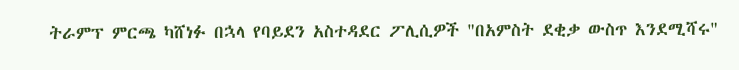ትራምፕ ምርጫ ካሸነፉ በኋላ የባይደን አስተዳደር ፖሊሲዎች "በአምስት ደቂቃ ውስጥ እንደሚሻሩ"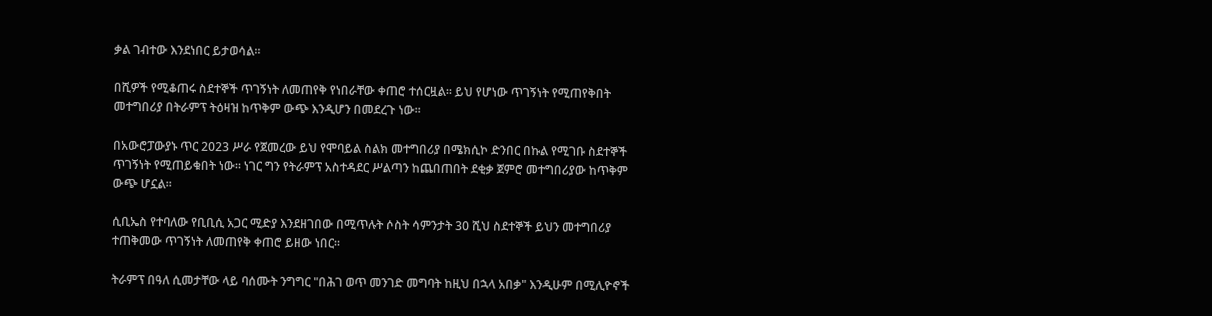ቃል ገብተው እንደነበር ይታወሳል።

በሺዎች የሚቆጠሩ ስደተኞች ጥገኝነት ለመጠየቅ የነበራቸው ቀጠሮ ተሰርዟል። ይህ የሆነው ጥገኝነት የሚጠየቅበት መተግበሪያ በትራምፕ ትዕዛዝ ከጥቅም ውጭ እንዲሆን በመደረጉ ነው።

በአውሮፓውያኑ ጥር 2023 ሥራ የጀመረው ይህ የሞባይል ስልክ መተግበሪያ በሜክሲኮ ድንበር በኩል የሚገቡ ስደተኞች ጥገኝነት የሚጠይቁበት ነው። ነገር ግን የትራምፕ አስተዳደር ሥልጣን ከጨበጠበት ደቂቃ ጀምሮ መተግበሪያው ከጥቅም ውጭ ሆኗል።

ሲቢኤስ የተባለው የቢቢሲ አጋር ሚድያ እንደዘገበው በሚጥሉት ሶስት ሳምንታት 30 ሺህ ስደተኞች ይህን መተግበሪያ ተጠቅመው ጥገኝነት ለመጠየቅ ቀጠሮ ይዘው ነበር።

ትራምፕ በዓለ ሲመታቸው ላይ ባሰሙት ንግግር "በሕገ ወጥ መንገድ መግባት ከዚህ በኋላ አበቃ" እንዲሁም በሚሊዮኖች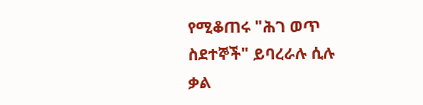የሚቆጠሩ "ሕገ ወጥ ስደተኞች" ይባረራሉ ሲሉ ቃል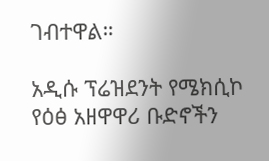ገብተዋል።

አዲሱ ፕሬዝደንት የሜክሲኮ የዕፅ አዘዋዋሪ ቡድኖችን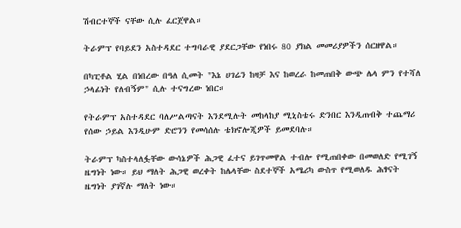ሽብርተኞች ናቸው ሲሉ ፈርጀዋል።

ትራምፕ የባይደን አስተዳደር ተግባራዊ ያደርጋቸው የነበሩ 80 ያክል መመሪያዎችን ሰርዘዋል።

በካፒቶል ሂል በነበረው በዓለ ሲመት "እኔ ሀገሬን ከዛቻ እና ከወረራ ከመጠበቅ ውጭ ሌላ ምን የተሻለ ኃላፊነት የለብኝም" ሲሉ ተናግረው ነበር።

የትራምፕ አስተዳደር ባለሥልጣናት እንደሚሉት መከላከያ ሚኒስቴሩ ድንበር እንዲጠብቅ ተጨማሪ የሰው ኃይል እንዲሁም ድሮንን የመሳሰሉ ቴክኖሎጂዎች ይመደባሉ።

ትራምፕ ካስተላለፏቸው ውሳኔዎች ሕጋዊ ፈተና ይገጥመዋል ተብሎ የሚጠበቀው በመወለድ የሚገኝ ዜግነት ነው። ይህ ማለት ሕጋዊ ወረቀት ከሌላቸው ስደተኞች አሜሪካ ውስጥ የሚወለዱ ሕፃናት ዜግነት ያገኛሉ ማለት ነው።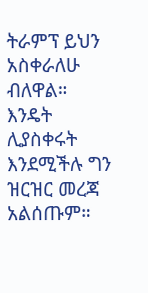ትራምፕ ይህን አስቀራለሁ ብለዋል። እንዴት ሊያስቀሩት እንደሚችሉ ግን ዝርዝር መረጃ አልሰጡም።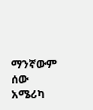ማንኛውም ሰው አሜሪካ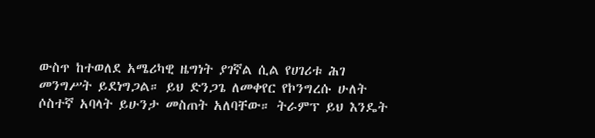ውስጥ ከተወለደ አሜሪካዊ ዜግነት ያገኛል ሲል የሀገሪቱ ሕገ መንግሥት ይደነግጋል። ይህ ድንጋጌ ለመቀየር የኮንግረሱ ሁለት ሶስተኛ አባላት ይሁንታ መስጠት አለባቸው። ትራምፕ ይህ እንዴት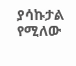ያሳኩታል የሚለው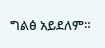ግልፅ አይደለም።